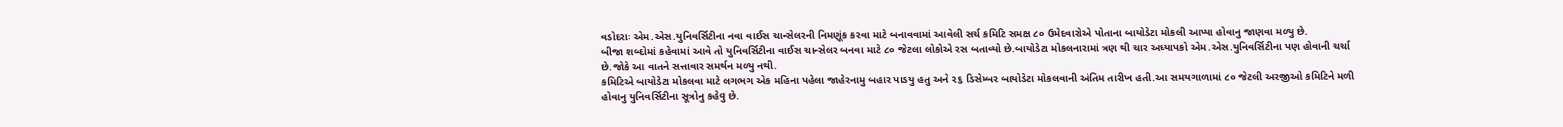વડોદરાઃ એમ.એસ.યુનિવર્સિટીના નવા વાઈસ ચાન્સેલરની નિમણૂંક કરવા માટે બનાવવામાં આવેલી સર્ચ કમિટિ સમક્ષ ૮૦ ઉમેદવારોએ પોતાના બાયોડેટા મોકલી આપ્યા હોવાનુ જાણવા મળ્યુ છે.
બીજા શબ્દોમાં કહેવામાં આવે તો યુનિવર્સિટીના વાઈસ ચાન્સેલર બનવા માટે ૮૦ જેટલા લોકોએ રસ બતાવ્યો છે.બાયોડેટા મોકલનારામાં ત્રણ થી ચાર અધ્યાપકો એમ.એસ.યુનિવર્સિટીના પણ હોવાની ચર્ચા છે.જોકે આ વાતને સત્તાવાર સમર્થન મળ્યુ નથી.
કમિટિએ બાયોડેટા મોકલવા માટે લગભગ એક મહિના પહેલા જાહેરનામુ બહાર પાડયુ હતુ અને ૨૬ ડિસેમ્બર બાયોડેટા મોકલવાની અંતિમ તારીખ હતી.આ સમયગાળામાં ૮૦ જેટલી અરજીઓ કમિટિને મળી હોવાનુ યુનિવર્સિટીના સૂત્રોનુ કહેવુ છે.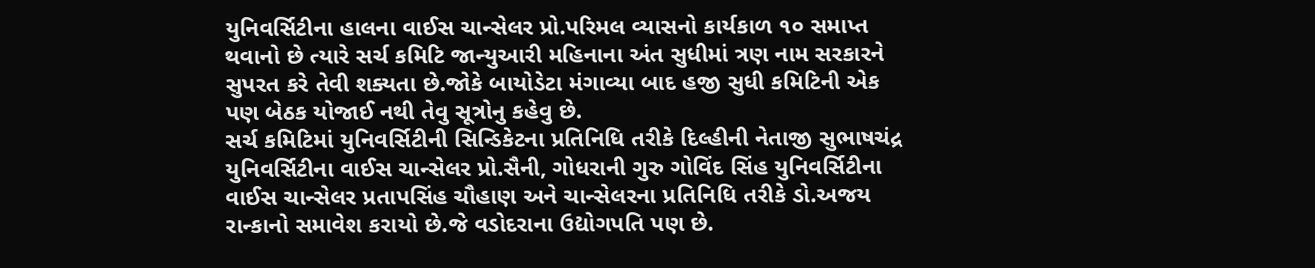યુનિવર્સિટીના હાલના વાઈસ ચાન્સેલર પ્રો.પરિમલ વ્યાસનો કાર્યકાળ ૧૦ સમાપ્ત થવાનો છે ત્યારે સર્ચ કમિટિ જાન્યુઆરી મહિનાના અંત સુધીમાં ત્રણ નામ સરકારને સુપરત કરે તેવી શક્યતા છે.જોકે બાયોડેટા મંગાવ્યા બાદ હજી સુધી કમિટિની એક પણ બેઠક યોજાઈ નથી તેવુ સૂત્રોનુ કહેવુ છે.
સર્ચ કમિટિમાં યુનિવર્સિટીની સિન્ડિકેટના પ્રતિનિધિ તરીકે દિલ્હીની નેતાજી સુભાષચંદ્ર યુનિવર્સિટીના વાઈસ ચાન્સેલર પ્રો.સૈની, ગોધરાની ગુરુ ગોવિંદ સિંહ યુનિવર્સિટીના વાઈસ ચાન્સેલર પ્રતાપસિંહ ચૌહાણ અને ચાન્સેલરના પ્રતિનિધિ તરીકે ડો.અજય રાન્કાનો સમાવેશ કરાયો છે.જે વડોદરાના ઉદ્યોગપતિ પણ છે.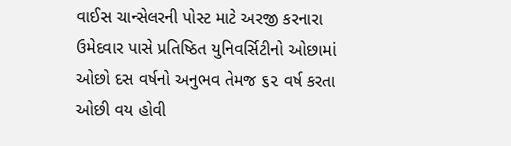વાઈસ ચાન્સેલરની પોસ્ટ માટે અરજી કરનારા ઉમેદવાર પાસે પ્રતિષ્ઠિત યુનિવર્સિટીનો ઓછામાં ઓછો દસ વર્ષનો અનુભવ તેમજ ૬૨ વર્ષ કરતા ઓછી વય હોવી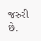જરુરી છે.